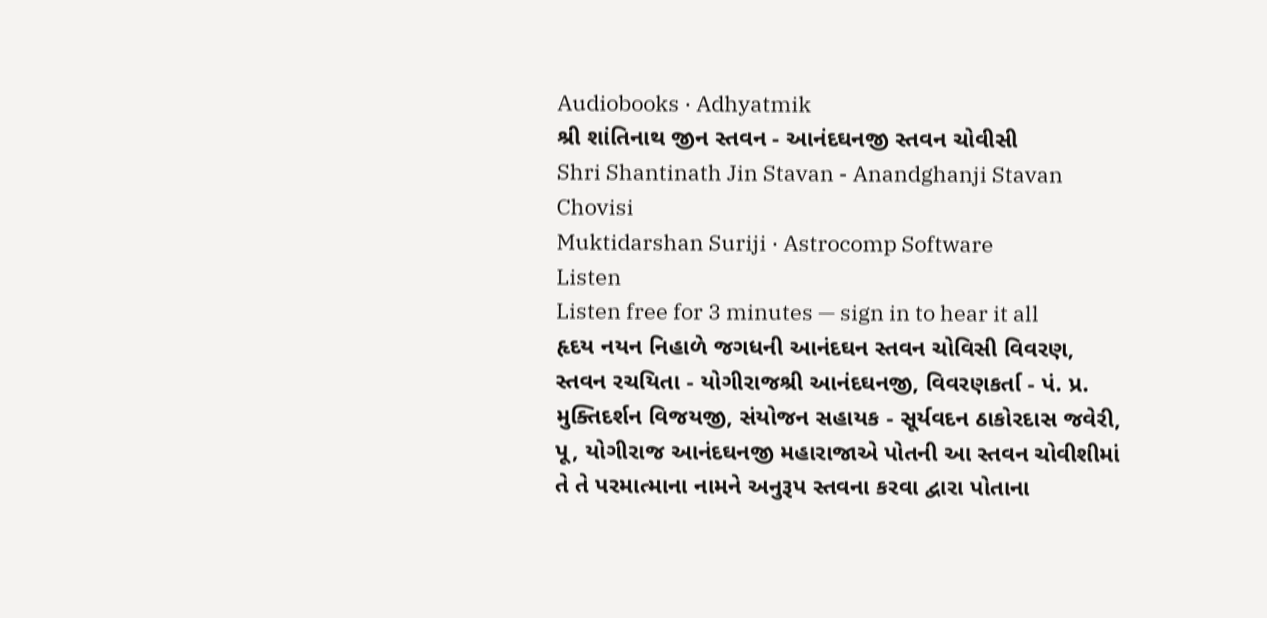Audiobooks · Adhyatmik
શ્રી શાંતિનાથ જીન સ્તવન - આનંદઘનજી સ્તવન ચોવીસી
Shri Shantinath Jin Stavan - Anandghanji Stavan Chovisi
Muktidarshan Suriji · Astrocomp Software
Listen
Listen free for 3 minutes — sign in to hear it all
હૃદય નયન નિહાળે જગધની આનંદઘન સ્તવન ચોવિસી વિવરણ, સ્તવન રચયિતા - યોગીરાજશ્રી આનંદઘનજી, વિવરણકર્તા - પં. પ્ર. મુક્તિદર્શન વિજયજી, સંયોજન સહાયક - સૂર્યવદન ઠાકોરદાસ જવેરી, પૂ, યોગીરાજ આનંદઘનજી મહારાજાએ પોતની આ સ્તવન ચોવીશીમાં તે તે પરમાત્માના નામને અનુરૂપ સ્તવના કરવા દ્વારા પોતાના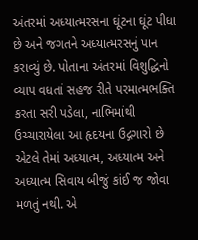અંતરમાં અધ્યાત્મરસના ઘૂંટના ઘૂંટ પીધા છે અને જગતને અધ્યાત્મરસનું પાન કરાવ્યું છે. પોતાના અંતરમાં વિશુદ્ધિનો વ્યાપ વધતાં સહજ રીતે પરમાત્મભક્તિ કરતા સરી પડેલા, નાભિમાંથી ઉચ્ચારાયેલા આ હૃદયના ઉદ્ગગારો છે એટલે તેમાં અધ્યાત્મ, અધ્યાત્મ અને અધ્યાત્મ સિવાય બીજું કાંઈ જ જોવા મળતું નથી. એ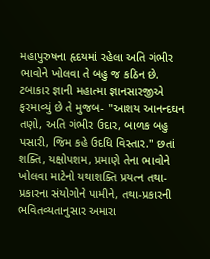મહાપુરુષના હૃદયમાં રહેલા અતિ ગંભીર ભાવોને ખોલવા તે બહુ જ કઠિન છે. ટબાકાર જ્ઞાની મહાત્મા જ્ઞાનસારજીએ ફરમાવ્યું છે તે મુજબ- "આશય આનન્દઘન તણો, અતિ ગંભીર ઉદાર, બાળક બહુ પસારી, જિમ કહે ઉદધિ વિસ્તાર." છતાં શક્તિ, યક્ષોપશમ, પ્રમાણે તેના ભાવોને ખોલવા માટેનો યથાશક્તિ પ્રયત્ન તથા-પ્રકારના સંયોગોને પામીને, તથા-પ્રકારની ભવિતવ્યતાનુસાર અમારા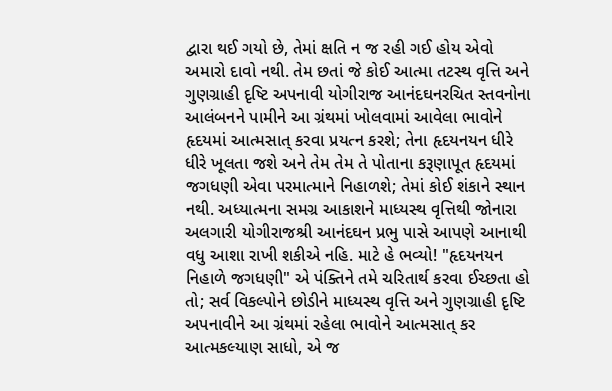દ્વારા થઈ ગયો છે, તેમાં ક્ષતિ ન જ રહી ગઈ હોય એવો અમારો દાવો નથી. તેમ છતાં જે કોઈ આત્મા તટસ્થ વૃત્તિ અને ગુણગ્રાહી દૃષ્ટિ અપનાવી યોગીરાજ આનંદઘનરચિત સ્તવનોના આલંબનને પામીને આ ગ્રંથમાં ખોલવામાં આવેલા ભાવોને હૃદયમાં આત્મસાત્ કરવા પ્રયત્ન કરશે; તેના હૃદયનયન ધીરે ધીરે ખૂલતા જશે અને તેમ તેમ તે પોતાના કરૂણાપૂત હૃદયમાં જગધણી એવા પરમાત્માને નિહાળશે; તેમાં કોઈ શંકાને સ્થાન નથી. અધ્યાત્મના સમગ્ર આકાશને માધ્યસ્થ વૃત્તિથી જોનારા અલગારી યોગીરાજશ્રી આનંદઘન પ્રભુ પાસે આપણે આનાથી વધુ આશા રાખી શકીએ નહિ. માટે હે ભવ્યો! "હૃદયનયન નિહાળે જગધણી" એ પંક્તિને તમે ચરિતાર્થ કરવા ઈચ્છતા હો તો; સર્વ વિકલ્પોને છોડીને માધ્યસ્થ વૃત્તિ અને ગુણગ્રાહી દૃષ્ટિ અપનાવીને આ ગ્રંથમાં રહેલા ભાવોને આત્મસાત્ કર આત્મકલ્યાણ સાધો, એ જ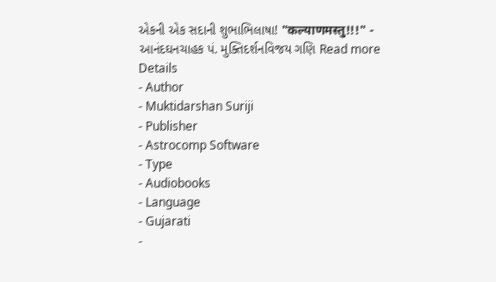એકની એક સદાની શુભાભિલાષા! "कल्याणमस्तु!!!" - આનંદઘનચાહક પં. મુક્તિદર્શનવિજય ગણિ Read more
Details
- Author
- Muktidarshan Suriji
- Publisher
- Astrocomp Software
- Type
- Audiobooks
- Language
- Gujarati
-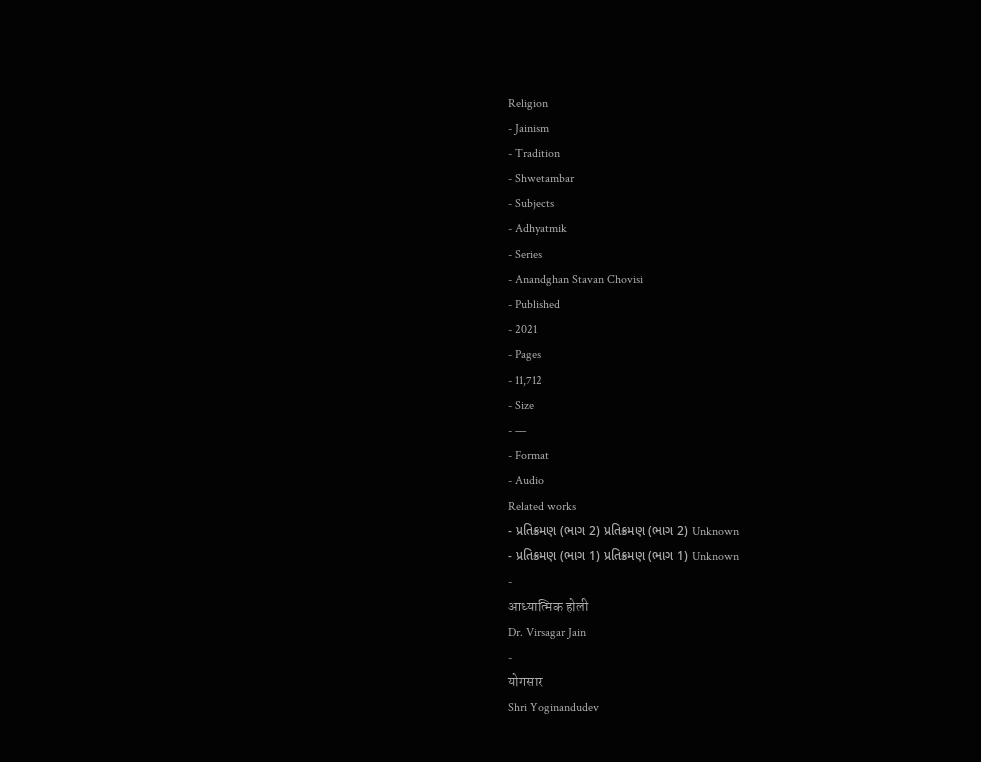Religion
- Jainism
- Tradition
- Shwetambar
- Subjects
- Adhyatmik
- Series
- Anandghan Stavan Chovisi
- Published
- 2021
- Pages
- 11,712
- Size
- —
- Format
- Audio
Related works
- પ્રતિક્રમણ (ભાગ 2) પ્રતિક્રમણ (ભાગ 2) Unknown
- પ્રતિક્રમણ (ભાગ 1) પ્રતિક્રમણ (ભાગ 1) Unknown
-
आध्यात्मिक होली
Dr. Virsagar Jain
-
योगसार
Shri Yoginandudev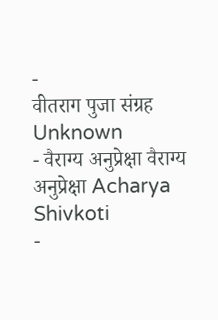-
वीतराग पुजा संग्रह
Unknown
- वैराग्य अनुप्रेक्षा वैराग्य अनुप्रेक्षा Acharya Shivkoti
-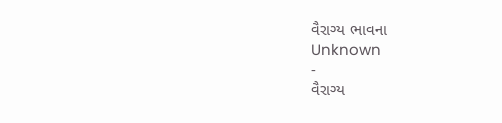વૈરાગ્ય ભાવના
Unknown
-
વૈરાગ્ય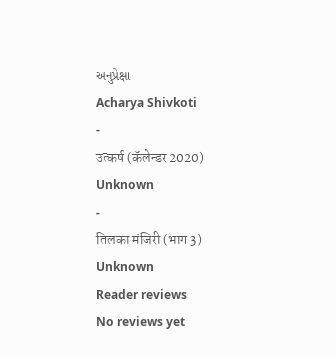અનુપ્રેક્ષા
Acharya Shivkoti
-
उत्कर्ष (कॅलेन्डर 2020)
Unknown
-
तिलका मंजिरी (भाग 3)
Unknown
Reader reviews
No reviews yet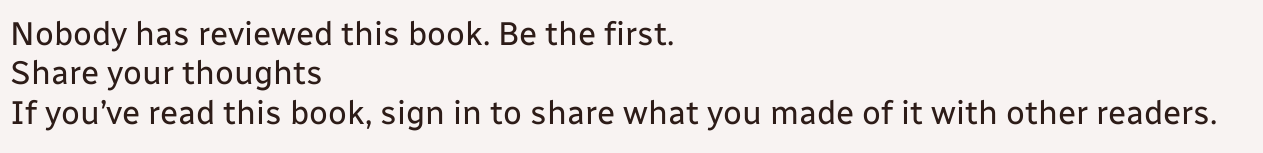Nobody has reviewed this book. Be the first.
Share your thoughts
If you’ve read this book, sign in to share what you made of it with other readers.